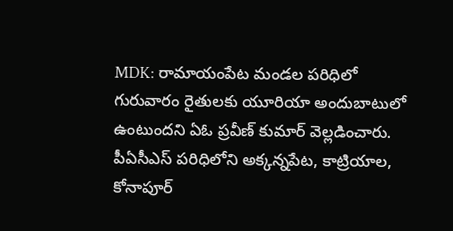MDK: రామాయంపేట మండల పరిధిలో గురువారం రైతులకు యూరియా అందుబాటులో ఉంటుందని ఏఓ ప్రవీణ్ కుమార్ వెల్లడించారు. పీఏసీఎస్ పరిధిలోని అక్కన్నపేట, కాట్రియాల, కోనాపూర్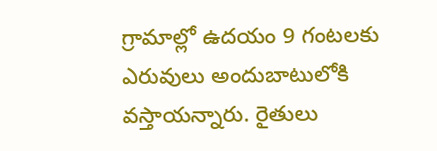గ్రామాల్లో ఉదయం 9 గంటలకు ఎరువులు అందుబాటులోకి వస్తాయన్నారు. రైతులు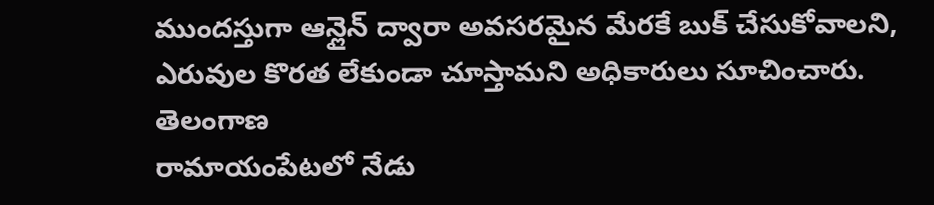ముందస్తుగా ఆన్లైన్ ద్వారా అవసరమైన మేరకే బుక్ చేసుకోవాలని, ఎరువుల కొరత లేకుండా చూస్తామని అధికారులు సూచించారు.
తెలంగాణ
రామాయంపేటలో నేడు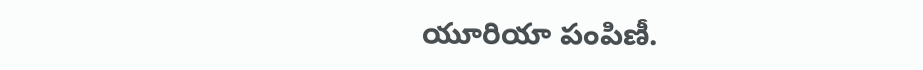యూరియా పంపిణీ.